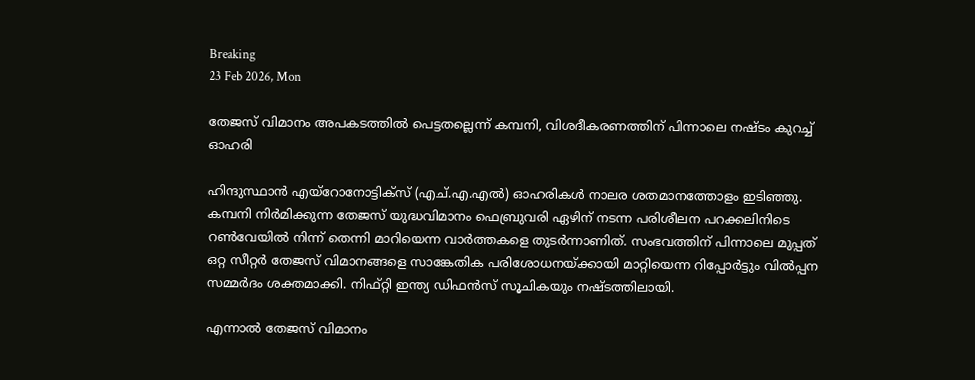Breaking
23 Feb 2026, Mon

തേജസ് വിമാനം അപകടത്തിൽ പെട്ടതല്ലെന്ന് കമ്പനി, വിശദീകരണത്തിന് പിന്നാലെ നഷ്ടം കുറച്ച് ഓഹരി

ഹിന്ദുസ്ഥാൻ എയ്റോനോട്ടിക്സ് (എച്.എ.എൽ) ഓഹരികൾ നാലര ശതമാനത്തോളം ഇടിഞ്ഞു. കമ്പനി നിർമിക്കുന്ന തേജസ് യുദ്ധവിമാനം ഫെബ്രുവരി ഏഴിന് നടന്ന പരിശീലന പറക്കലിനിടെ റൺവേയിൽ നിന്ന് തെന്നി മാറിയെന്ന വാർത്തകളെ തുടര്‍ന്നാണിത്. സംഭവത്തിന് പിന്നാലെ മുപ്പത് ഒറ്റ സീറ്റർ തേജസ് വിമാനങ്ങളെ സാങ്കേതിക പരിശോധനയ്ക്കായി മാറ്റിയെന്ന റിപ്പോർട്ടും വിൽപ്പന സമ്മർദം ശക്തമാക്കി. നിഫ്റ്റി ഇന്ത്യ ഡിഫൻസ് സൂചികയും നഷ്ടത്തിലായി.

എന്നാല്‍ തേജസ് വിമാനം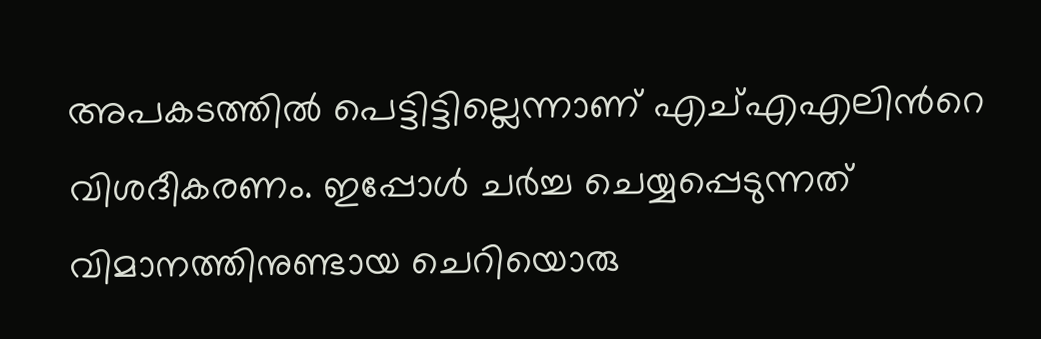അപകടത്തിൽ പെട്ടിട്ടില്ലെന്നാണ് എച്എഎലിന്‍റെ വിശദീകരണം. ഇപ്പോൾ ചർച്ച ചെയ്യപ്പെടുന്നത് വിമാനത്തിനുണ്ടായ ചെറിയൊരു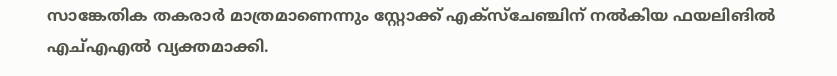സാങ്കേതിക തകരാർ മാത്രമാണെന്നും സ്റ്റോക്ക് എക്സ്ചേഞ്ചിന് നൽകിയ ഫയലിങിൽ എച്എഎൽ വ്യക്തമാക്കി.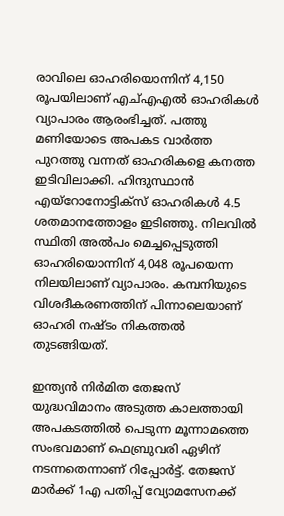രാവിലെ ഓഹരിയൊന്നിന് 4,150 രൂപയിലാണ് എച്‍എഎൽ ഓഹരികൾ വ്യാപാരം ആരംഭിച്ചത്. പത്തു മണിയോടെ അപകട വാർത്ത പുറത്തു വന്നത് ഓഹരികളെ കനത്ത ഇടിവിലാക്കി. ഹിന്ദുസ്ഥാൻ എയ്റോനോട്ടിക്സ് ഓഹരികള്‍ 4.5 ശതമാനത്തോളം ഇടിഞ്ഞു. നിലവില്‍ സ്ഥിതി അൽപം മെച്ചപ്പെടുത്തി ഓഹരിയൊന്നിന് 4,048 രൂപയെന്ന നിലയിലാണ് വ്യാപാരം. കമ്പനിയുടെ വിശദീകരണത്തിന് പിന്നാലെയാണ് ഓഹരി നഷ്ടം നികത്തൽ തുടങ്ങിയത്.

ഇന്ത്യൻ നിർമിത തേജസ് യുദ്ധവിമാനം അടുത്ത കാലത്തായി അപകടത്തിൽ പെടുന്ന മൂന്നാമത്തെ സംഭവമാണ് ഫെബ്രുവരി ഏഴിന് നടന്നതെന്നാണ് റിപ്പോർട്ട്. തേജസ് മാർക്ക് 1എ പതിപ്പ് വ്യോമസേനക്ക്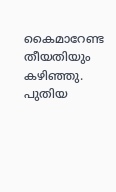കൈമാറേണ്ട തീയതിയും കഴിഞ്ഞു. പുതിയ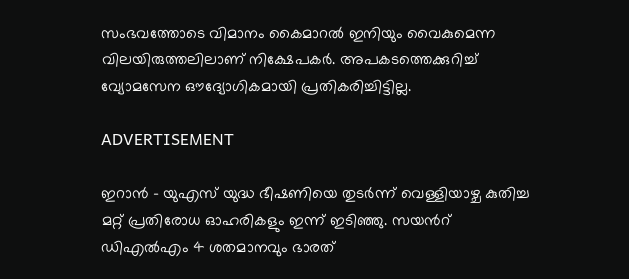സംഭവത്തോടെ വിമാനം കൈമാറൽ ഇനിയും വൈകുമെന്ന വിലയിരുത്തലിലാണ് നിക്ഷേപകർ. അപകടത്തെക്കുറിച്ച് വ്യോമസേന ഔദ്യോഗികമായി പ്രതികരിച്ചിട്ടില്ല.

ADVERTISEMENT

ഇറാൻ – യുഎസ് യുദ്ധ ഭീഷണിയെ തുടർന്ന് വെള്ളിയാഴ്ച കുതിച്ച മറ്റ് പ്രതിരോധ ഓഹരികളും ഇന്ന് ഇടിഞ്ഞു. സയന്‍റ് ഡിഎൽഎം 4 ശതമാനവും ഭാരത്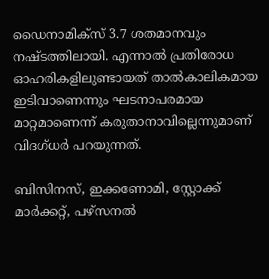ഡൈനാമിക്സ് 3.7 ശതമാനവും നഷ്ടത്തിലായി. എന്നാൽ പ്രതിരോധ ഓഹരികളിലുണ്ടായത് താൽകാലികമായ ഇടിവാണെന്നും ഘടനാപരമായ മാറ്റമാണെന്ന് കരുതാനാവില്ലെന്നുമാണ് വിദഗ്‍ധർ പറയുന്നത്.

ബിസിനസ്, ഇക്കണോമി, സ്റ്റോക്ക് മാർക്കറ്റ്, പഴ്സനൽ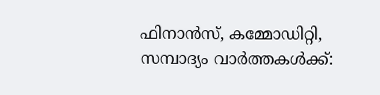ഫിനാൻസ്, കമ്മോഡിറ്റി, സമ്പാദ്യം വാർത്തകൾക്ക്: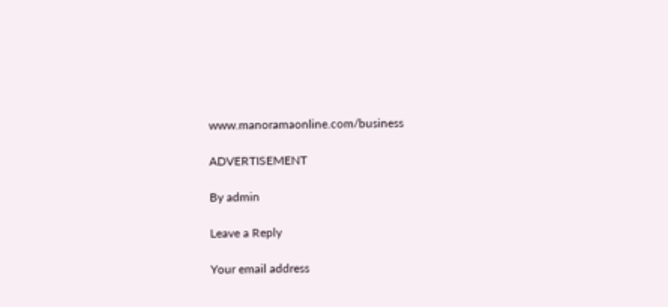www.manoramaonline.com/business

ADVERTISEMENT

By admin

Leave a Reply

Your email address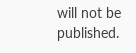will not be published.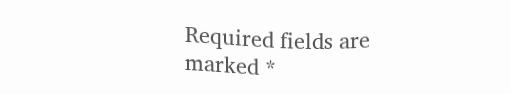Required fields are marked *